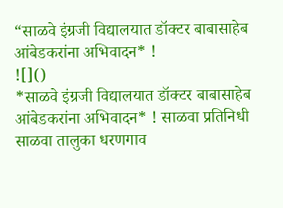“साळवे इंग्रजी विद्यालयात डॉक्टर बाबासाहेब आंबेडकरांना अभिवादन* !
![]()
*साळवे इंग्रजी विद्यालयात डॉक्टर बाबासाहेब आंबेडकरांना अभिवादन* ! साळवा प्रतिनिधी साळवा तालुका धरणगाव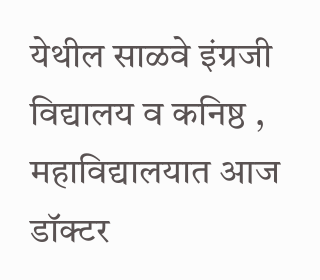येथील साळवे इंग्रजी विद्यालय व कनिष्ठ , महाविद्यालयात आज डॉक्टर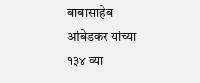बाबासाहेब आंबेडकर यांच्या १३४ व्या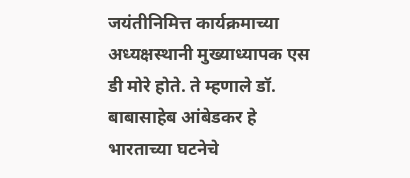जयंतीनिमित्त कार्यक्रमाच्या अध्यक्षस्थानी मुख्याध्यापक एस डी मोरे होते. ते म्हणाले डॉ. बाबासाहेब आंबेडकर हे भारताच्या घटनेचे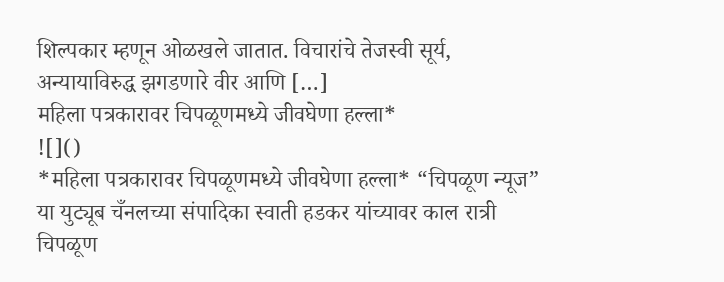शिल्पकार म्हणून ओळखले जातात. विचारांचे तेजस्वी सूर्य, अन्यायाविरुद्ध झगडणारे वीर आणि […]
महिला पत्रकारावर चिपळूणमध्ये जीवघेणा हल्ला*
![]()
*महिला पत्रकारावर चिपळूणमध्ये जीवघेणा हल्ला* “चिपळूण न्यूज” या युट्यूब चँनलच्या संपादिका स्वाती हडकर यांच्यावर काल रात्री चिपळूण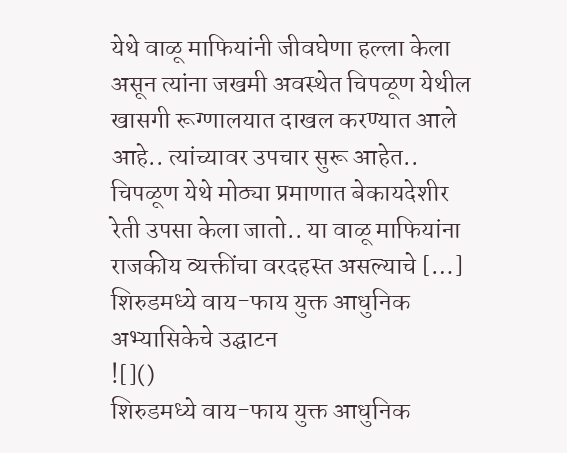येथे वाळू माफियांनी जीवघेणा हल्ला केला असून त्यांना जखमी अवस्थेत चिपळूण येथील खासगी रूग्णालयात दाखल करण्यात आले आहे.. त्यांच्यावर उपचार सुरू आहेत.. चिपळूण येथे मोठ्या प्रमाणात बेकायदेशीर रेती उपसा केला जातो.. या वाळू माफियांना राजकीय व्यक्तींचा वरदहस्त असल्याचे […]
शिरुडमध्ये वाय-फाय युक्त आधुनिक अभ्यासिकेचे उद्घाटन
![]()
शिरुडमध्ये वाय-फाय युक्त आधुनिक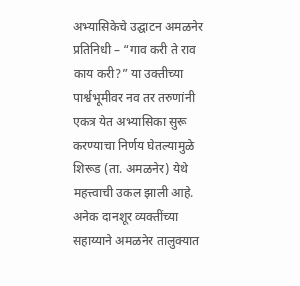अभ्यासिकेचे उद्घाटन अमळनेर प्रतिनिधी – “गाव करी ते राव काय करी?” या उक्तीच्या पार्श्वभूमीवर नव तर तरुणांनी एकत्र येत अभ्यासिका सुरू करण्याचा निर्णय घेतल्यामुळे शिरूड (ता. अमळनेर) येथे महत्त्वाची उकल झाली आहे. अनेक दानशूर व्यक्तींच्या सहाय्याने अमळनेर तालुक्यात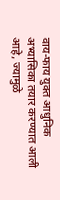वाय-फाय युक्त आधुनिक अभ्यासिका तयार करण्यात आली आहे, ज्यामुळे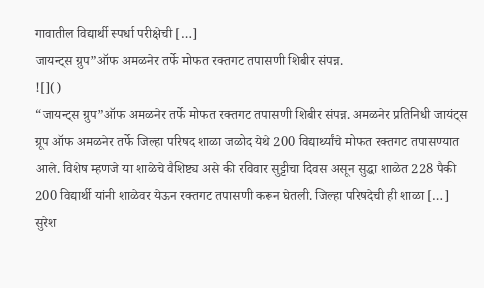गावातील विद्यार्थी स्पर्धा परीक्षेची […]
जायन्ट्स ग्रुप”ऑफ अमळनेर तर्फे मोफत रक्तगट तपासणी शिबीर संपन्न.
![]()
“जायन्ट्स ग्रुप”ऑफ अमळनेर तर्फे मोफत रक्तगट तपासणी शिबीर संपन्न. अमळनेर प्रतिनिधी जायंट्स ग्रूप ऑफ अमळनेर तर्फे जिल्हा परिषद शाळा जळोद येथे 200 विद्यार्थ्यांचे मोफत रक्तगट तपासण्यात आले. विशेष म्हणजे या शाळेचे वैशिष्ट्य असे की रविवार सुट्टीचा दिवस असून सुद्धा शाळेत 228 पैकी 200 विद्यार्थी यांनी शाळेवर येऊन रक्तगट तपासणी करून घेतली. जिल्हा परिषदेची ही शाळा […]
सुरेश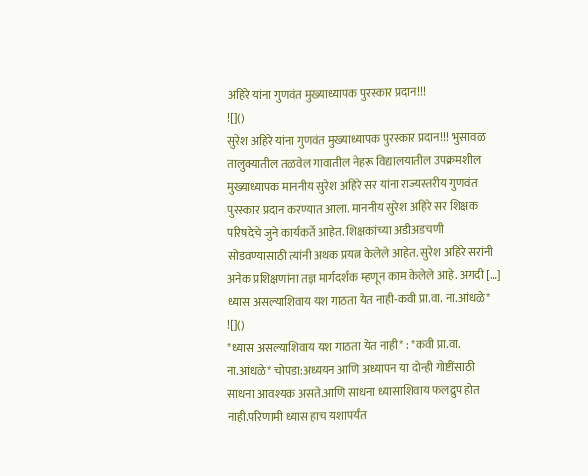अहिरे यांना गुणवंत मुख्याध्यापक पुरस्कार प्रदान!!!
![]()
सुरेश अहिरे यांना गुणवंत मुख्याध्यापक पुरस्कार प्रदान!!! भुसावळ तालुक्यातील तळवेल गावातील नेहरू विद्यालयातील उपक्रमशील मुख्याध्यापक माननीय सुरेश अहिरे सर यांना राज्यस्तरीय गुणवंत पुरस्कार प्रदान करण्यात आला. माननीय सुरेश अहिरे सर शिक्षक परिषदेचे जुने कार्यकर्ते आहेत. शिक्षकांच्या अडीअडचणी सोडवण्यासाठी त्यांनी अथक प्रयत्न केलेले आहेत. सुरेश अहिरे सरांनी अनेक प्रशिक्षणांना तज्ञ मार्गदर्शक म्हणून काम केलेले आहे. अगदी […]
ध्यास असल्याशिवाय यश गाठता येत नाही-कवी प्रा.वा. ना.आंधळे*
![]()
*ध्यास असल्याशिवाय यश गाठता येत नाही* : *कवी प्रा.वा. ना.आंधळे* चोपडा:अध्ययन आणि अध्यापन या दोन्ही गोष्टींसाठी साधना आवश्यक असते.आणि साधना ध्यासाशिवाय फलद्रुप होत नाही.परिणामी ध्यास हाच यशापर्यंत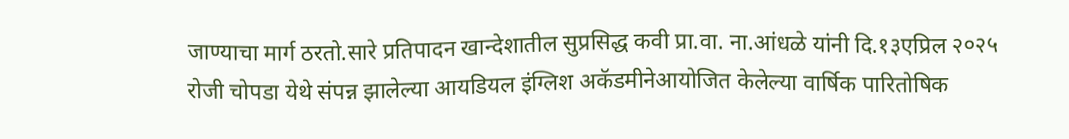जाण्याचा मार्ग ठरतो.सारे प्रतिपादन खान्देशातील सुप्रसिद्ध कवी प्रा.वा. ना.आंधळे यांनी दि.१३एप्रिल २०२५ रोजी चोपडा येथे संपन्न झालेल्या आयडियल इंग्लिश अकॅडमीनेआयोजित केलेल्या वार्षिक पारितोषिक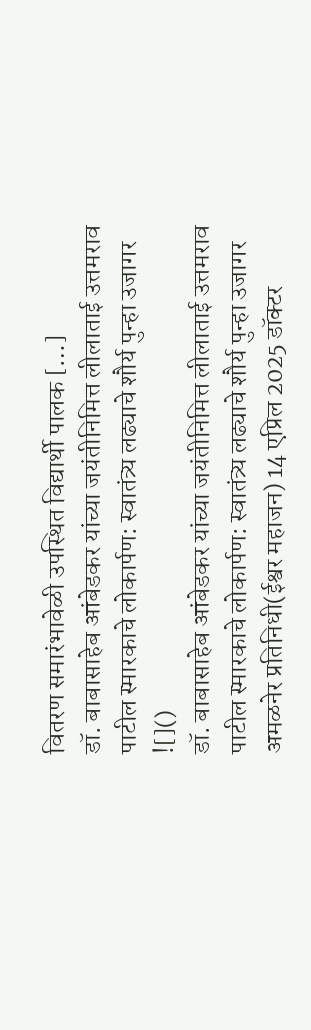वितरण समारंभावेळी उपस्थित विद्यार्थी पालक […]
डॉ. बाबासाहेब आंबेडकर यांच्या जयंतीनिमित्त लीलाताई उत्तमराव पाटील स्मारकाचे लोकार्पण: स्वातंत्र्य लढ्याचे शौर्य पुन्हा उजागर
![]()
डॉ. बाबासाहेब आंबेडकर यांच्या जयंतीनिमित्त लीलाताई उत्तमराव पाटील स्मारकाचे लोकार्पण: स्वातंत्र्य लढ्याचे शौर्य पुन्हा उजागर अमळनेर प्रतिनिधी(ईश्वर महाजन) 14 एप्रिल 2025 डॉक्टर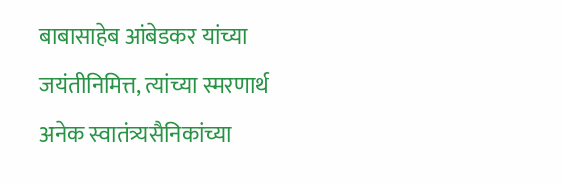बाबासाहेब आंबेडकर यांच्या जयंतीनिमित्त, त्यांच्या स्मरणार्थ अनेक स्वातंत्र्यसैनिकांच्या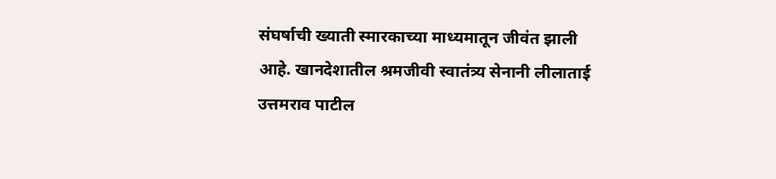संघर्षाची ख्याती स्मारकाच्या माध्यमातून जीवंत झाली आहे. खानदेशातील श्रमजीवी स्वातंत्र्य सेनानी लीलाताई उत्तमराव पाटील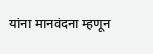यांना मानवंदना म्हणून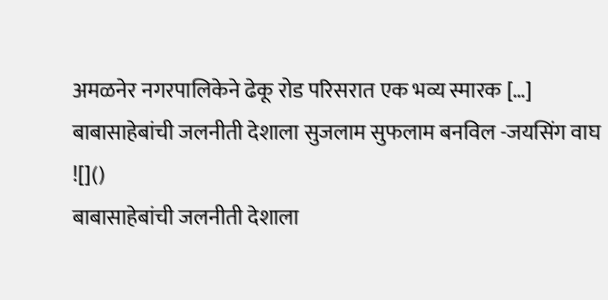अमळनेर नगरपालिकेने ढेकू रोड परिसरात एक भव्य स्मारक […]
बाबासाहेबांची जलनीती देशाला सुजलाम सुफलाम बनविल -जयसिंग वाघ
![]()
बाबासाहेबांची जलनीती देशाला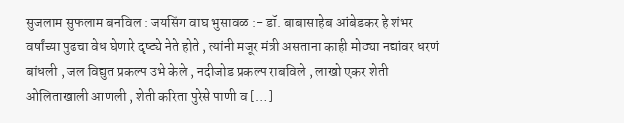सुजलाम सुफलाम बनविल : जयसिंग वाघ भुसावळ :- डॉ. बाबासाहेब आंबेडकर हे शंभर वर्षांच्या पुढचा वेध घेणारे दृष्ट्ये नेते होते , त्यांनी मजूर मंत्री असताना काही मोठ्या नद्यांवर धरणं बांधली , जल विद्युत प्रकल्प उभे केले , नदीजोड प्रकल्प राबविले , लाखो एकर शेती ओलिताखाली आणली , शेती करिता पुरेसे पाणी व […]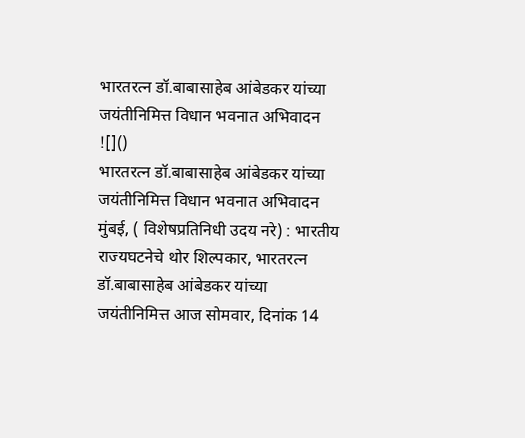भारतरत्न डॉ.बाबासाहेब आंबेडकर यांच्या जयंतीनिमित्त विधान भवनात अभिवादन
![]()
भारतरत्न डॉ.बाबासाहेब आंबेडकर यांच्या जयंतीनिमित्त विधान भवनात अभिवादन मुंबई, ( विशेषप्रतिनिधी उदय नरे) : भारतीय राज्यघटनेचे थोर शिल्पकार, भारतरत्न डॉ.बाबासाहेब आंबेडकर यांच्या जयंतीनिमित्त आज सोमवार, दिनांक 14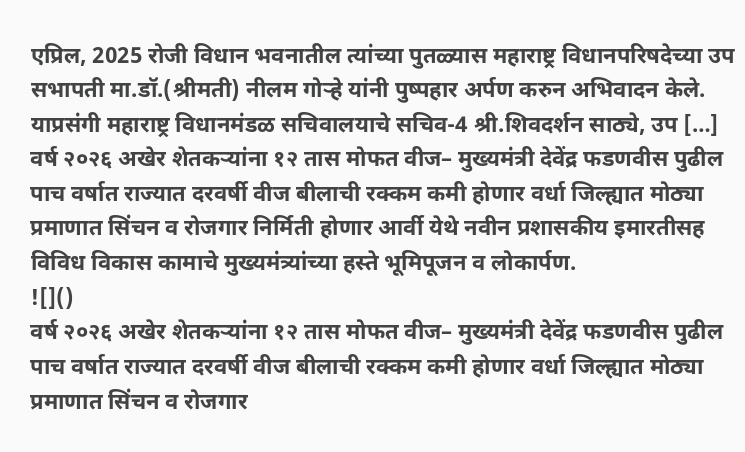एप्रिल, 2025 रोजी विधान भवनातील त्यांच्या पुतळ्यास महाराष्ट्र विधानपरिषदेच्या उप सभापती मा.डॉ.(श्रीमती) नीलम गोऱ्हे यांनी पुष्पहार अर्पण करुन अभिवादन केले. याप्रसंगी महाराष्ट्र विधानमंडळ सचिवालयाचे सचिव-4 श्री.शिवदर्शन साठ्ये, उप […]
वर्ष २०२६ अखेर शेतकऱ्यांना १२ तास मोफत वीज– मुख्यमंत्री देवेंद्र फडणवीस पुढील पाच वर्षात राज्यात दरवर्षी वीज बीलाची रक्कम कमी होणार वर्धा जिल्ह्यात मोठ्या प्रमाणात सिंचन व रोजगार निर्मिती होणार आर्वी येथे नवीन प्रशासकीय इमारतीसह विविध विकास कामाचे मुख्यमंत्र्यांच्या हस्ते भूमिपूजन व लोकार्पण.
![]()
वर्ष २०२६ अखेर शेतकऱ्यांना १२ तास मोफत वीज– मुख्यमंत्री देवेंद्र फडणवीस पुढील पाच वर्षात राज्यात दरवर्षी वीज बीलाची रक्कम कमी होणार वर्धा जिल्ह्यात मोठ्या प्रमाणात सिंचन व रोजगार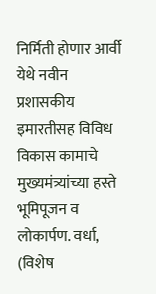निर्मिती होणार आर्वी येथे नवीन प्रशासकीय इमारतीसह विविध विकास कामाचे मुख्यमंत्र्यांच्या हस्ते भूमिपूजन व लोकार्पण. वर्धा, (विशेष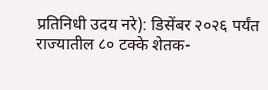प्रतिनिधी उदय नरे): डिसेंबर २०२६ पर्यंत राज्यातील ८० टक्के शेतक-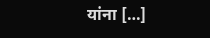यांना […]